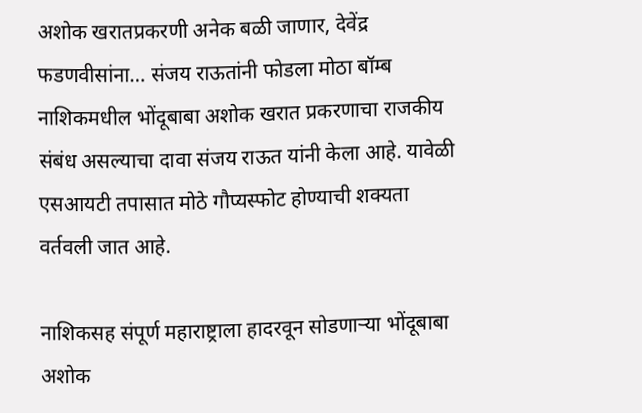अशोक खरातप्रकरणी अनेक बळी जाणार, देवेंद्र फडणवीसांना… संजय राऊतांनी फोडला मोठा बॉम्ब
नाशिकमधील भोंदूबाबा अशोक खरात प्रकरणाचा राजकीय संबंध असल्याचा दावा संजय राऊत यांनी केला आहे. यावेळी एसआयटी तपासात मोठे गौप्यस्फोट होण्याची शक्यता वर्तवली जात आहे.

नाशिकसह संपूर्ण महाराष्ट्राला हादरवून सोडणाऱ्या भोंदूबाबा अशोक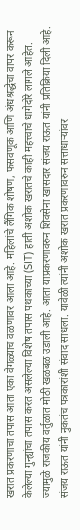खरात प्रकरणाचा तपास आता एका वेगळ्याच वळणावर आला आहे. महिलांचे लैंगिक शोषण, फसवणूक आणि अंधश्रद्धेचा वापर करून केलेल्या गुन्ह्यांचा तपास करत असलेल्या विशेष तपास पथकाच्या (SIT) हाती अशोक खरातचे काही महत्त्वाचे धागेदोरे लागले आहेत. ज्यामुळे राजकीय वर्तुळात मोठी खळबळ उडाली आहे. आता याप्रकरणावरुन शिवसेना खासदार संजय राऊत यांनी प्रतिक्रिया दिली आहे.
संजय राऊत यांनी नुकतंच पत्रकारांशी संवाद साधला. यावेळी त्यांनी अशोक खरात प्रकरणावरुन सत्ताधाऱ्यांवर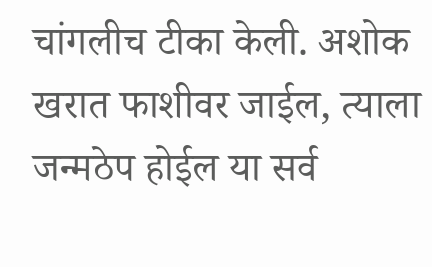चांगलीच टीका केली. अशोक खरात फाशीवर जाईल, त्याला जन्मठेप होईल या सर्व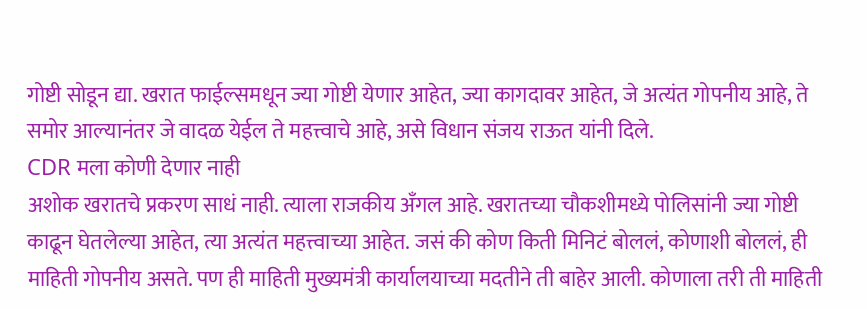गोष्टी सोडून द्या. खरात फाईल्समधून ज्या गोष्टी येणार आहेत, ज्या कागदावर आहेत, जे अत्यंत गोपनीय आहे, ते समोर आल्यानंतर जे वादळ येईल ते महत्त्वाचे आहे, असे विधान संजय राऊत यांनी दिले.
CDR मला कोणी देणार नाही
अशोक खरातचे प्रकरण साधं नाही. त्याला राजकीय अँगल आहे. खरातच्या चौकशीमध्ये पोलिसांनी ज्या गोष्टी काढून घेतलेल्या आहेत, त्या अत्यंत महत्त्वाच्या आहेत. जसं की कोण किती मिनिटं बोललं, कोणाशी बोललं, ही माहिती गोपनीय असते. पण ही माहिती मुख्यमंत्री कार्यालयाच्या मदतीने ती बाहेर आली. कोणाला तरी ती माहिती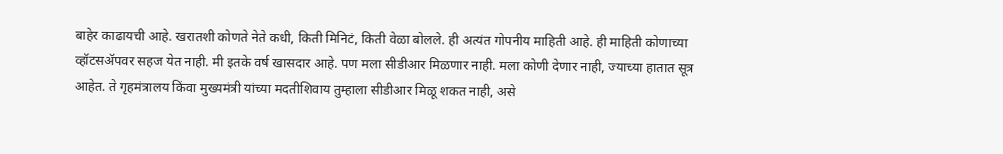बाहेर काढायची आहे. खरातशी कोणते नेते कधी, किती मिनिटं, किती वेळा बोलले. ही अत्यंत गोपनीय माहिती आहे. ही माहिती कोणाच्या व्हॉटसॲपवर सहज येत नाही. मी इतके वर्ष खासदार आहे. पण मला सीडीआर मिळणार नाही. मला कोणी देणार नाही, ज्याच्या हातात सूत्र आहेत. ते गृहमंत्रालय किंवा मुख्यमंत्री यांच्या मदतीशिवाय तुम्हाला सीडीआर मिळू शकत नाही, असे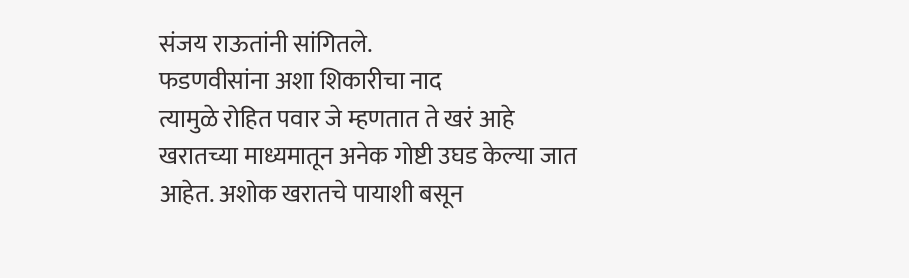संजय राऊतांनी सांगितले.
फडणवीसांना अशा शिकारीचा नाद
त्यामुळे रोहित पवार जे म्हणतात ते खरं आहे खरातच्या माध्यमातून अनेक गोष्टी उघड केल्या जात आहेत. अशोक खरातचे पायाशी बसून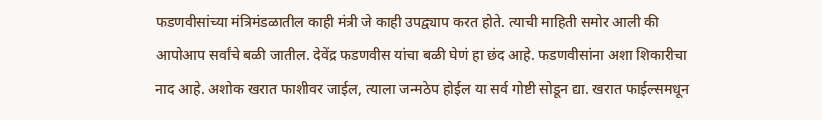फडणवीसांच्या मंत्रिमंडळातील काही मंत्री जे काही उपद्व्याप करत होते. त्याची माहिती समोर आली की आपोआप सर्वांचे बळी जातील. देवेंद्र फडणवीस यांचा बळी घेणं हा छंद आहे. फडणवीसांना अशा शिकारीचा नाद आहे. अशोक खरात फाशीवर जाईल, त्याला जन्मठेप होईल या सर्व गोष्टी सोडून द्या. खरात फाईल्समधून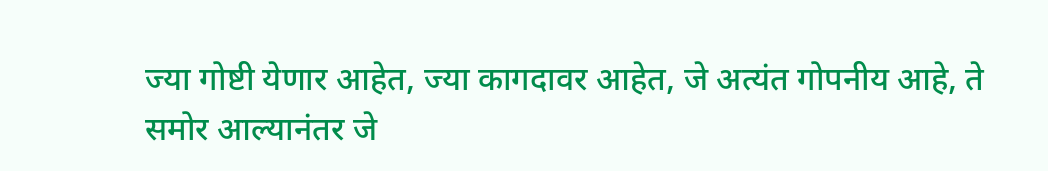ज्या गोष्टी येणार आहेत, ज्या कागदावर आहेत, जे अत्यंत गोपनीय आहे, ते समोर आल्यानंतर जे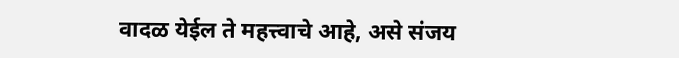वादळ येईल ते महत्त्वाचे आहे, असे संजय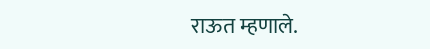राऊत म्हणाले.